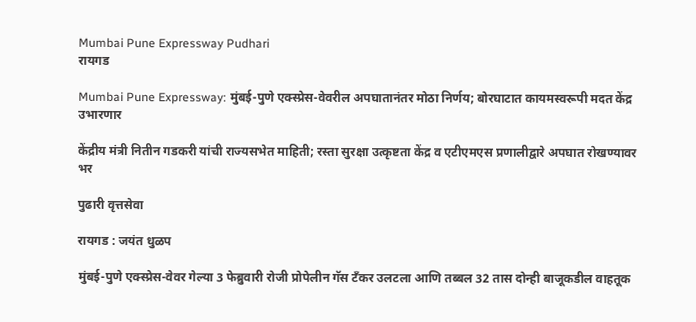Mumbai Pune Expressway Pudhari
रायगड

Mumbai Pune Expressway: मुंबई-पुणे एक्स्प्रेस-वेवरील अपघातानंतर मोठा निर्णय; बोरघाटात कायमस्वरूपी मदत केंद्र उभारणार

केंद्रीय मंत्री नितीन गडकरी यांची राज्यसभेत माहिती; रस्ता सुरक्षा उत्कृष्टता केंद्र व एटीएमएस प्रणालीद्वारे अपघात रोखण्यावर भर

पुढारी वृत्तसेवा

रायगड : जयंत धुळप

मुंबई-पुणे एक्स्प्रेस-वेवर गेल्या 3 फेब्रुवारी रोजी प्रोपेलीन गॅस टँकर उलटला आणि तब्बल 32 तास दोन्ही बाजूकडील वाहतूक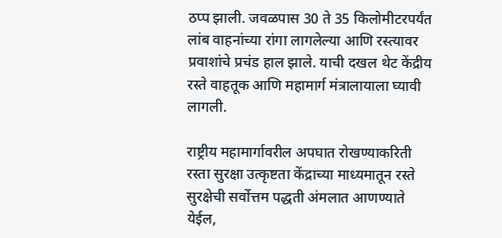ठप्प झाली. जवळपास 30 ते 35 किलोमीटरपर्यंत लांब वाहनांच्या रांगा लागलेल्या आणि रस्त्यावर प्रवाशांचे प्रचंड हाल झाले. याची दखल थेट केंद्रीय रस्ते वाहतूक आणि महामार्ग मंत्रालायाला घ्यावी लागली.

राष्ट्रीय महामार्गावरील अपघात रोखण्याकरिती रस्ता सुरक्षा उत्कृष्टता केंद्राच्या माध्यमातून रस्ते सुरक्षेची सर्वोत्तम पद्धती अंमलात आणण्याते येईल,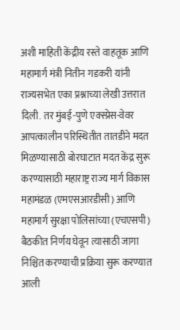अशी माहिती केंद्रीय रस्ते वाहतूक आणि महामार्ग मंत्री नितीन गडकरी यांनी राज्यसभेत एका प्रश्नाच्या लेखी उत्तरात दिली. तर मुंबई-पुणे एक्स्प्रेस-वेवर आपत्कालीन परिस्थितीत तातडीने मदत मिळण्यासाठी बोरघाटात मदत केंद्र सुरू करण्यासाठी महाराष्ट्र राज्य मार्ग विकास महामंडळ (एमएसआरडीसी) आणि महामार्ग सुरक्षा पोलिसांच्या (एचएसपी) बैठकीत निर्णय घेवून त्यासाठी जागा निश्चित करण्याची प्रक्रिया सुरू करण्यात आली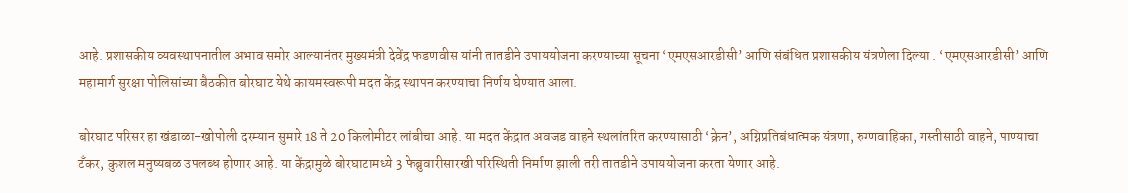आहे. प्रशासकीय व्यवस्थापनातील अभाव समोर आल्यानंतर मुख्यमंत्री देवेंद्र फडणवीस यांनी तातडीने उपाययोजना करण्याच्या सूचना ‌‘एमएसआरडीसी‌’ आणि संबंधित प्रशासकीय यंत्रणेला दिल्या . ‘एमएसआरडीसी‌’ आणि महामार्ग सुरक्षा पोलिसांच्या बैठकीत बोरघाट येथे कायमस्वरूपी मदत केंद्र स्थापन करण्याचा निर्णय घेण्यात आला.

बोरघाट परिसर हा खंडाळा-खोपोली दरम्यान सुमारे 18 ते 20 किलोमीटर लांबीचा आहे. या मदत केंद्रात अवजड वाहने स्थलांतरित करण्यासाठी ‌‘क्रेन‌’, अग्निप्रतिबंधात्मक यंत्रणा, रुग्णवाहिका, गस्तीसाठी वाहने, पाण्याचा टँकर, कुशल मनुष्यबळ उपलब्ध होणार आहे. या केंद्रामुळे बोरघाटामध्ये 3 फेब्रुवारीसारखी परिस्थिती निर्माण झाली तरी तातडीने उपाययोजना करता येणार आहे.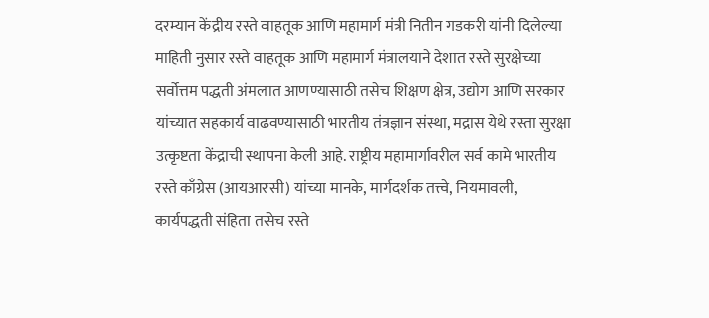दरम्यान केंद्रीय रस्ते वाहतूक आणि महामार्ग मंत्री नितीन गडकरी यांनी दिलेल्या माहिती नुसार रस्ते वाहतूक आणि महामार्ग मंत्रालयाने देशात रस्ते सुरक्षेच्या सर्वोत्तम पद्धती अंमलात आणण्यासाठी तसेच शिक्षण क्षेत्र, उद्योग आणि सरकार यांच्यात सहकार्य वाढवण्यासाठी भारतीय तंत्रज्ञान संस्था, मद्रास येथे रस्ता सुरक्षा उत्कृष्टता केंद्राची स्थापना केली आहे. राष्ट्रीय महामार्गावरील सर्व कामे भारतीय रस्ते काँग्रेस (आयआरसी) यांच्या मानके, मार्गदर्शक तत्त्वे, नियमावली, कार्यपद्धती संहिता तसेच रस्ते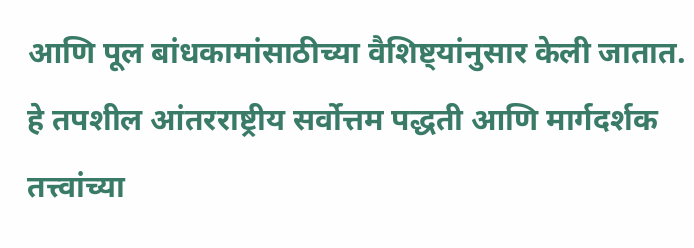आणि पूल बांधकामांसाठीच्या वैशिष्ट्यांनुसार केली जातात. हे तपशील आंतरराष्ट्रीय सर्वोत्तम पद्धती आणि मार्गदर्शक तत्त्वांच्या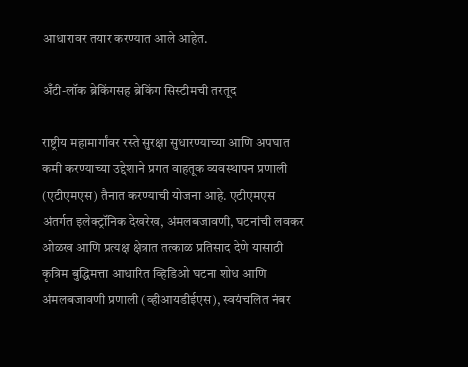आधारावर तयार करण्यात आले आहेत.

अँटी-लॉक ब्रेकिंगसह ब्रेकिंग सिस्टीमची तरतूद

राष्ट्रीय महामार्गांवर रस्ते सुरक्षा सुधारण्याच्या आणि अपघात कमी करण्याच्या उद्देशाने प्रगत वाहतूक व्यवस्थापन प्रणाली (एटीएमएस) तैनात करण्याची योजना आहे. एटीएमएस अंतर्गत इलेक्ट्रॉनिक देखरेख, अंमलबजावणी, घटनांची लवकर ओळख आणि प्रत्यक्ष क्षेत्रात तत्काळ प्रतिसाद देणे यासाठी कृत्रिम बुद्धिमत्ता आधारित व्हिडिओ घटना शोध आणि अंमलबजावणी प्रणाली (व्हीआयडीईएस), स्वयंचलित नंबर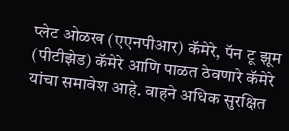प्लेट ओळख (एएनपीआर) कॅमेरे, पॅन टू झूम (पीटीझेड) कॅमेरे आणि पाळत ठेवणारे कॅमेरे यांचा समावेश आहे. वाहने अधिक सुरक्षित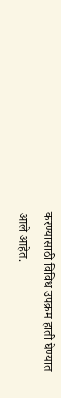करण्यासाठी विविध उपक्रम हाती घेण्यात आले आहेत.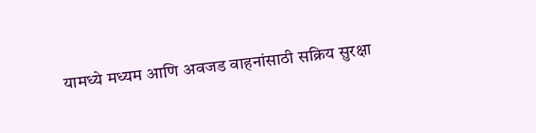यामध्ये मध्यम आणि अवजड वाहनांसाठी सक्रिय सुरक्षा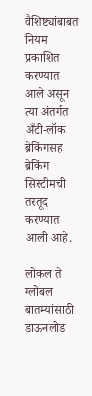वैशिष्ट्यांबाबत नियम प्रकाशित करण्यात आले असून त्या अंतर्गत अँटी-लॉक ब्रेकिंगसह ब्रेकिंग सिस्टीमची तरतूद करण्यात आली आहे.

लोकल ते ग्लोबल बातम्यांसाठी डाऊनलोड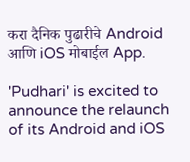करा दैनिक पुढारीचे Android आणि iOS मोबाईल App.

'Pudhari' is excited to announce the relaunch of its Android and iOS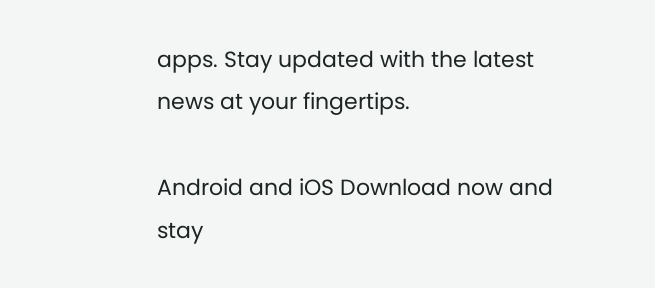apps. Stay updated with the latest news at your fingertips.

Android and iOS Download now and stay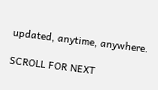updated, anytime, anywhere.

SCROLL FOR NEXT